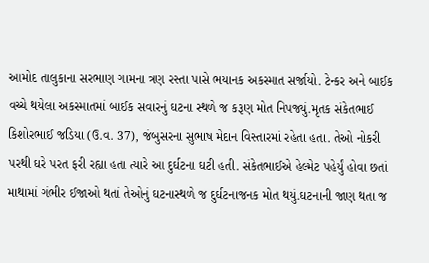આમોદ તાલુકાના સરભાણ ગામના ત્રણ રસ્તા પાસે ભયાનક અકસ્માત સર્જાયો. ટેન્કર અને બાઈક વચ્ચે થયેલા અકસ્માતમાં બાઈક સવારનું ઘટના સ્થળે જ કરૂણ મોત નિપજ્યું.મૃતક સંકેતભાઈ કિશોરભાઈ જડિયા (ઉ.વ. 37), જંબુસરના સુભાષ મેદાન વિસ્તારમાં રહેતા હતા. તેઓ નોકરી પરથી ઘરે પરત ફરી રહ્યા હતા ત્યારે આ દુર્ઘટના ઘટી હતી. સંકેતભાઈએ હેલ્મેટ પહેર્યું હોવા છતાં માથામાં ગંભીર ઈજાઓ થતાં તેઓનું ઘટનાસ્થળે જ દુર્ઘટનાજનક મોત થયું.ઘટનાની જાણ થતા જ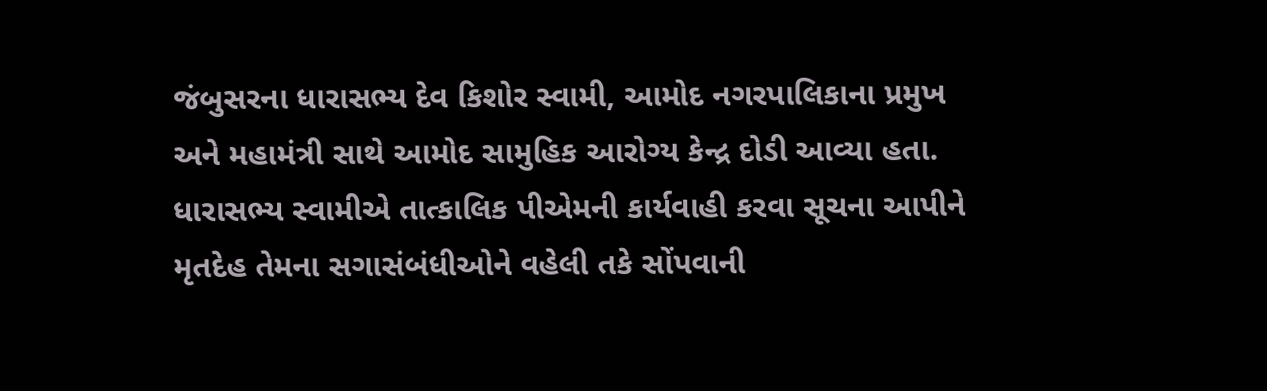જંબુસરના ધારાસભ્ય દેવ કિશોર સ્વામી, આમોદ નગરપાલિકાના પ્રમુખ અને મહામંત્રી સાથે આમોદ સામુહિક આરોગ્ય કેન્દ્ર દોડી આવ્યા હતા. ધારાસભ્ય સ્વામીએ તાત્કાલિક પીએમની કાર્યવાહી કરવા સૂચના આપીને મૃતદેહ તેમના સગાસંબંધીઓને વહેલી તકે સોંપવાની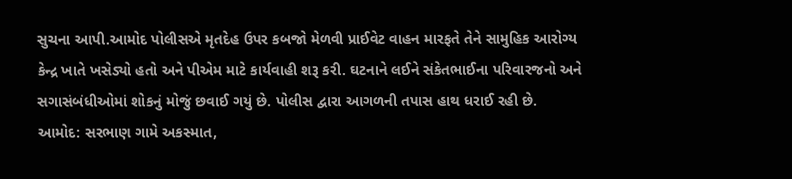સુચના આપી.આમોદ પોલીસએ મૃતદેહ ઉપર કબજો મેળવી પ્રાઈવેટ વાહન મારફતે તેને સામુહિક આરોગ્ય કેન્દ્ર ખાતે ખસેડ્યો હતો અને પીએમ માટે કાર્યવાહી શરૂ કરી. ઘટનાને લઈને સંકેતભાઈના પરિવારજનો અને સગાસંબંધીઓમાં શોકનું મોજું છવાઈ ગયું છે. પોલીસ દ્વારા આગળની તપાસ હાથ ધરાઈ રહી છે.
આમોદ: સરભાણ ગામે અકસ્માત,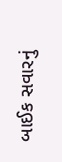બાઈક સવારનું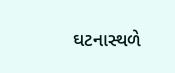ઘટનાસ્થળે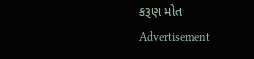કરૂણ મોત
Advertisement